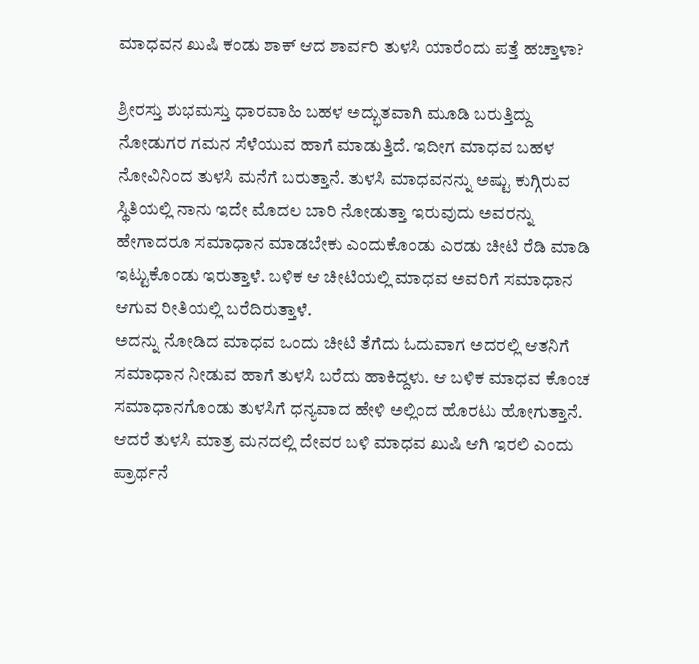ಮಾಧವನ ಖುಷಿ ಕಂಡು ಶಾಕ್ ಆದ ಶಾರ್ವರಿ ತುಳಸಿ ಯಾರೆಂದು ಪತ್ತೆ ಹಚ್ತಾಳಾ?

ಶ್ರೀರಸ್ತು ಶುಭಮಸ್ತು ಧಾರವಾಹಿ ಬಹಳ ಅದ್ಭುತವಾಗಿ ಮೂಡಿ ಬರುತ್ತಿದ್ದು ನೋಡುಗರ ಗಮನ ಸೆಳೆಯುವ ಹಾಗೆ ಮಾಡುತ್ತಿದೆ. ಇದೀಗ ಮಾಧವ ಬಹಳ ನೋವಿನಿಂದ ತುಳಸಿ ಮನೆಗೆ ಬರುತ್ತಾನೆ. ತುಳಸಿ ಮಾಧವನನ್ನು ಅಷ್ಟು ಕುಗ್ಗಿರುವ ಸ್ಥಿತಿಯಲ್ಲಿ ನಾನು ಇದೇ ಮೊದಲ ಬಾರಿ ನೋಡುತ್ತಾ ಇರುವುದು ಅವರನ್ನು ಹೇಗಾದರೂ ಸಮಾಧಾನ ಮಾಡಬೇಕು ಎಂದುಕೊಂಡು ಎರಡು ಚೀಟಿ ರೆಡಿ ಮಾಡಿ ಇಟ್ಟುಕೊಂಡು ಇರುತ್ತಾಳೆ. ಬಳಿಕ ಆ ಚೀಟಿಯಲ್ಲಿ ಮಾಧವ ಅವರಿಗೆ ಸಮಾಧಾನ ಆಗುವ ರೀತಿಯಲ್ಲಿ ಬರೆದಿರುತ್ತಾಳೆ.
ಅದನ್ನು ನೋಡಿದ ಮಾಧವ ಒಂದು ಚೀಟಿ ತೆಗೆದು ಓದುವಾಗ ಅದರಲ್ಲಿ ಆತನಿಗೆ ಸಮಾಧಾನ ನೀಡುವ ಹಾಗೆ ತುಳಸಿ ಬರೆದು ಹಾಕಿದ್ದಳು. ಆ ಬಳಿಕ ಮಾಧವ ಕೊಂಚ ಸಮಾಧಾನಗೊಂಡು ತುಳಸಿಗೆ ಧನ್ಯವಾದ ಹೇಳಿ ಅಲ್ಲಿಂದ ಹೊರಟು ಹೋಗುತ್ತಾನೆ. ಆದರೆ ತುಳಸಿ ಮಾತ್ರ ಮನದಲ್ಲಿ ದೇವರ ಬಳಿ ಮಾಧವ ಖುಷಿ ಆಗಿ ಇರಲಿ ಎಂದು ಪ್ರಾರ್ಥನೆ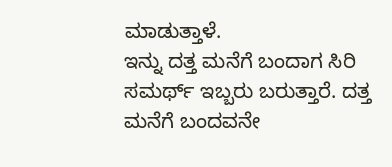ಮಾಡುತ್ತಾಳೆ.
ಇನ್ನು ದತ್ತ ಮನೆಗೆ ಬಂದಾಗ ಸಿರಿ ಸಮರ್ಥ್ ಇಬ್ಬರು ಬರುತ್ತಾರೆ. ದತ್ತ ಮನೆಗೆ ಬಂದವನೇ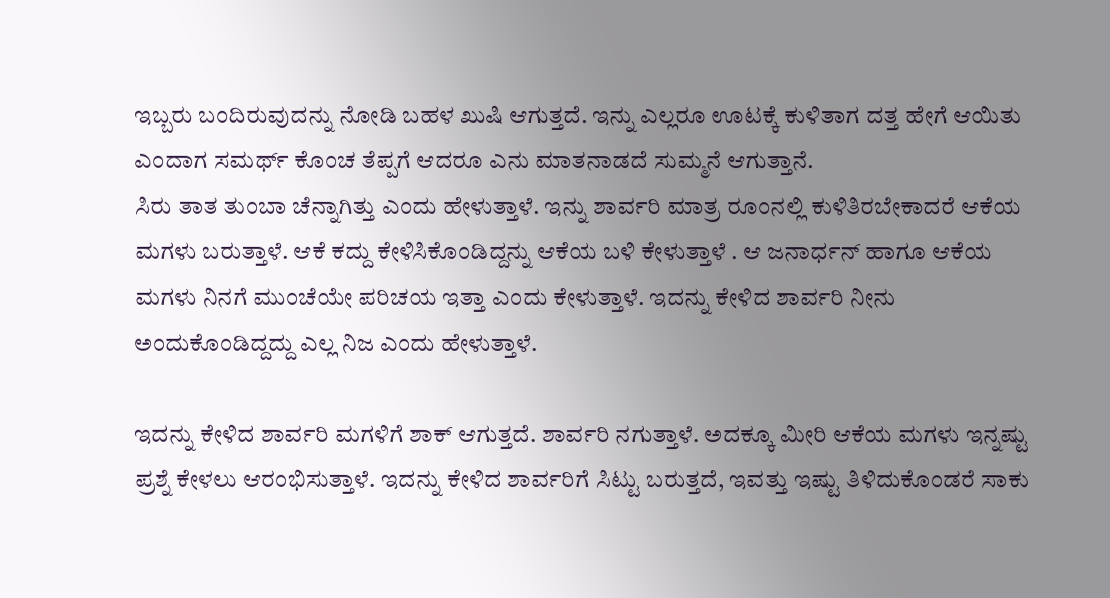ಇಬ್ಬರು ಬಂದಿರುವುದನ್ನು ನೋಡಿ ಬಹಳ ಖುಷಿ ಆಗುತ್ತದೆ. ಇನ್ನು ಎಲ್ಲರೂ ಊಟಕ್ಕೆ ಕುಳಿತಾಗ ದತ್ತ ಹೇಗೆ ಆಯಿತು ಎಂದಾಗ ಸಮರ್ಥ್ ಕೊಂಚ ತೆಪ್ಪಗೆ ಆದರೂ ಎನು ಮಾತನಾಡದೆ ಸುಮ್ಮನೆ ಆಗುತ್ತಾನೆ.
ಸಿರು ತಾತ ತುಂಬಾ ಚೆನ್ನಾಗಿತ್ತು ಎಂದು ಹೇಳುತ್ತಾಳೆ. ಇನ್ನು ಶಾರ್ವರಿ ಮಾತ್ರ ರೂಂನಲ್ಲಿ ಕುಳಿತಿರಬೇಕಾದರೆ ಆಕೆಯ ಮಗಳು ಬರುತ್ತಾಳೆ. ಆಕೆ ಕದ್ದು ಕೇಳಿಸಿಕೊಂಡಿದ್ದನ್ನು ಆಕೆಯ ಬಳಿ ಕೇಳುತ್ತಾಳೆ . ಆ ಜನಾರ್ಧನ್ ಹಾಗೂ ಆಕೆಯ ಮಗಳು ನಿನಗೆ ಮುಂಚೆಯೇ ಪರಿಚಯ ಇತ್ತಾ ಎಂದು ಕೇಳುತ್ತಾಳೆ. ಇದನ್ನು ಕೇಳಿದ ಶಾರ್ವರಿ ನೀನು ಅಂದುಕೊಂಡಿದ್ದದ್ದು ಎಲ್ಲ ನಿಜ ಎಂದು ಹೇಳುತ್ತಾಳೆ.

ಇದನ್ನು ಕೇಳಿದ ಶಾರ್ವರಿ ಮಗಳಿಗೆ ಶಾಕ್ ಆಗುತ್ತದೆ. ಶಾರ್ವರಿ ನಗುತ್ತಾಳೆ. ಅದಕ್ಕೂ ಮೀರಿ ಆಕೆಯ ಮಗಳು ಇನ್ನಷ್ಟು ಪ್ರಶ್ನೆ ಕೇಳಲು ಆರಂಭಿಸುತ್ತಾಳೆ. ಇದನ್ನು ಕೇಳಿದ ಶಾರ್ವರಿಗೆ ಸಿಟ್ಟು ಬರುತ್ತದೆ, ಇವತ್ತು ಇಷ್ಟು ತಿಳಿದುಕೊಂಡರೆ ಸಾಕು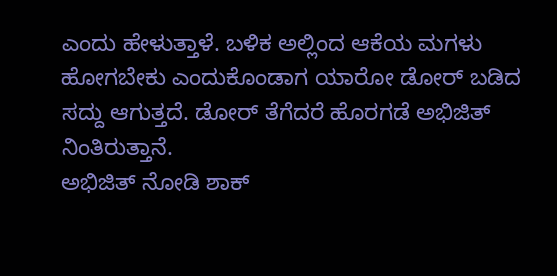ಎಂದು ಹೇಳುತ್ತಾಳೆ. ಬಳಿಕ ಅಲ್ಲಿಂದ ಆಕೆಯ ಮಗಳು ಹೋಗಬೇಕು ಎಂದುಕೊಂಡಾಗ ಯಾರೋ ಡೋರ್ ಬಡಿದ ಸದ್ದು ಆಗುತ್ತದೆ. ಡೋರ್ ತೆಗೆದರೆ ಹೊರಗಡೆ ಅಭಿಜಿತ್ ನಿಂತಿರುತ್ತಾನೆ.
ಅಭಿಜಿತ್ ನೋಡಿ ಶಾಕ್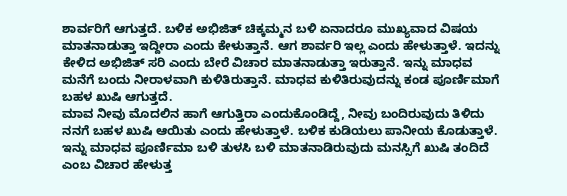ಶಾರ್ವರಿಗೆ ಆಗುತ್ತದೆ. ಬಳಿಕ ಅಭಿಜಿತ್ ಚಿಕ್ಕಮ್ಮನ ಬಳಿ ಏನಾದರೂ ಮುಖ್ಯವಾದ ವಿಷಯ ಮಾತನಾಡುತ್ತಾ ಇದ್ದೀರಾ ಎಂದು ಕೇಳುತ್ತಾನೆ. ಆಗ ಶಾರ್ವರಿ ಇಲ್ಲ ಎಂದು ಹೇಳುತ್ತಾಳೆ. ಇದನ್ನು ಕೇಳಿದ ಅಭಿಜಿತ್ ಸರಿ ಎಂದು ಬೇರೆ ವಿಚಾರ ಮಾತನಾಡುತ್ತಾ ಇರುತ್ತಾನೆ. ಇನ್ನು ಮಾಧವ ಮನೆಗೆ ಬಂದು ನೀರಾಳವಾಗಿ ಕುಳಿತಿರುತ್ತಾನೆ. ಮಾಧವ ಕುಳಿತಿರುವುದನ್ನು ಕಂಡ ಪೂರ್ಣಿಮಾಗೆ ಬಹಳ ಖುಷಿ ಆಗುತ್ತದೆ.
ಮಾವ ನೀವು ಮೊದಲಿನ ಹಾಗೆ ಆಗುತ್ತಿರಾ ಎಂದುಕೊಂಡಿದ್ದೆ, ನೀವು ಬಂದಿರುವುದು ತಿಳಿದು ನನಗೆ ಬಹಳ ಖುಷಿ ಆಯಿತು ಎಂದು ಹೇಳುತ್ತಾಳೆ. ಬಳಿಕ ಕುಡಿಯಲು ಪಾನೀಯ ಕೊಡುತ್ತಾಳೆ. ಇನ್ನು ಮಾಧವ ಪೂರ್ಣಿಮಾ ಬಳಿ ತುಳಸಿ ಬಳಿ ಮಾತನಾಡಿರುವುದು ಮನಸ್ಸಿಗೆ ಖುಷಿ ತಂದಿದೆ ಎಂಬ ವಿಚಾರ ಹೇಳುತ್ತ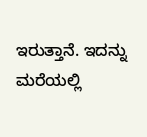ಇರುತ್ತಾನೆ. ಇದನ್ನು ಮರೆಯಲ್ಲಿ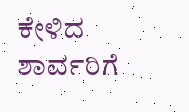ಕೇಳಿದ ಶಾರ್ವರಿಗೆ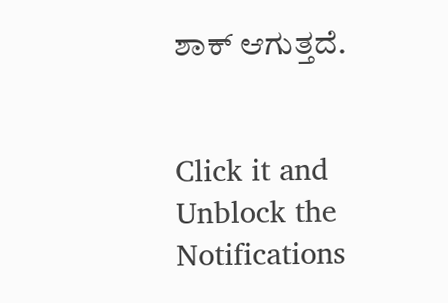ಶಾಕ್ ಆಗುತ್ತದೆ.


Click it and Unblock the Notifications